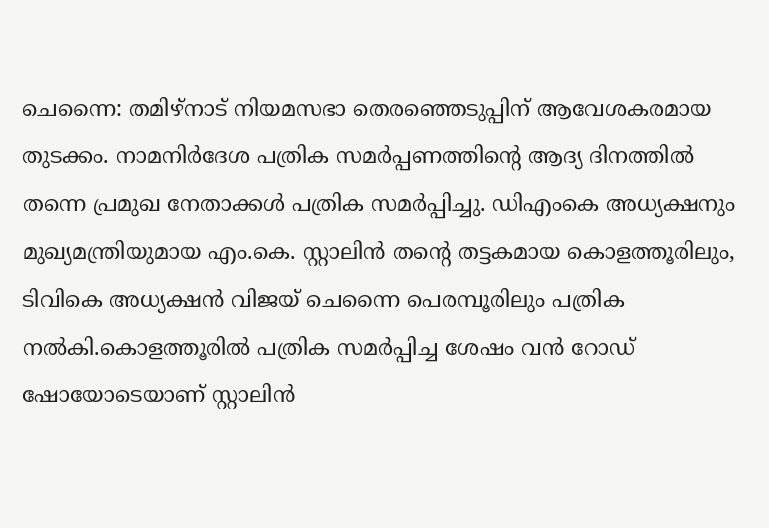ചെന്നൈ: തമിഴ്നാട് നിയമസഭാ തെരഞ്ഞെടുപ്പിന് ആവേശകരമായ തുടക്കം. നാമനിർദേശ പത്രിക സമർപ്പണത്തിന്റെ ആദ്യ ദിനത്തിൽ തന്നെ പ്രമുഖ നേതാക്കൾ പത്രിക സമർപ്പിച്ചു. ഡിഎംകെ അധ്യക്ഷനും മുഖ്യമന്ത്രിയുമായ എം.കെ. സ്റ്റാലിൻ തന്റെ തട്ടകമായ കൊളത്തൂരിലും, ടിവികെ അധ്യക്ഷൻ വിജയ് ചെന്നൈ പെരമ്പൂരിലും പത്രിക നൽകി.കൊളത്തൂരിൽ പത്രിക സമർപ്പിച്ച ശേഷം വൻ റോഡ് ഷോയോടെയാണ് സ്റ്റാലിൻ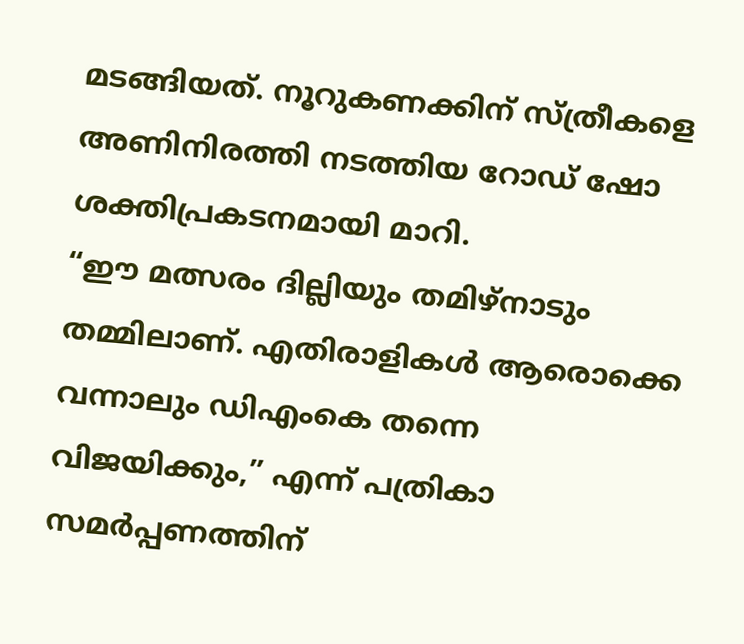മടങ്ങിയത്. നൂറുകണക്കിന് സ്ത്രീകളെ അണിനിരത്തി നടത്തിയ റോഡ് ഷോ ശക്തിപ്രകടനമായി മാറി.
“ഈ മത്സരം ദില്ലിയും തമിഴ്നാടും തമ്മിലാണ്. എതിരാളികൾ ആരൊക്കെ വന്നാലും ഡിഎംകെ തന്നെ വിജയിക്കും,” എന്ന് പത്രികാ സമർപ്പണത്തിന്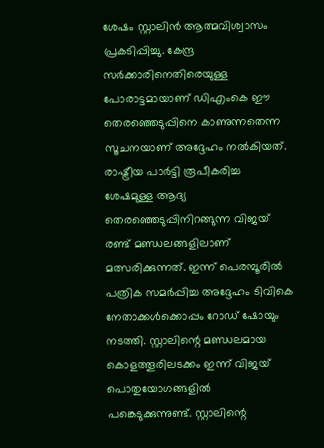ശേഷം സ്റ്റാലിൻ ആത്മവിശ്വാസം പ്രകടിപ്പിച്ചു. കേന്ദ്ര സർക്കാരിനെതിരെയുള്ള പോരാട്ടമായാണ് ഡിഎംകെ ഈ തെരഞ്ഞെടുപ്പിനെ കാണുന്നതെന്ന സൂചനയാണ് അദ്ദേഹം നൽകിയത്.
രാഷ്ട്രീയ പാർട്ടി രൂപീകരിച്ച ശേഷമുള്ള ആദ്യ തെരഞ്ഞെടുപ്പിനിറങ്ങുന്ന വിജയ് രണ്ട് മണ്ഡലങ്ങളിലാണ് മത്സരിക്കുന്നത്. ഇന്ന് പെരമ്പൂരിൽ പത്രിക സമർപ്പിച്ച അദ്ദേഹം ടിവികെ നേതാക്കൾക്കൊപ്പം റോഡ് ഷോയും നടത്തി. സ്റ്റാലിന്റെ മണ്ഡലമായ കൊളത്തൂരിലടക്കം ഇന്ന് വിജയ് പൊതുയോഗങ്ങളിൽ പങ്കെടുക്കുന്നുണ്ട്. സ്റ്റാലിന്റെ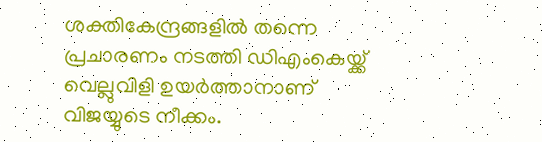ശക്തികേന്ദ്രങ്ങളിൽ തന്നെ പ്രചാരണം നടത്തി ഡിഎംകെയ്ക്ക് വെല്ലുവിളി ഉയർത്താനാണ് വിജയ്യുടെ നീക്കം.